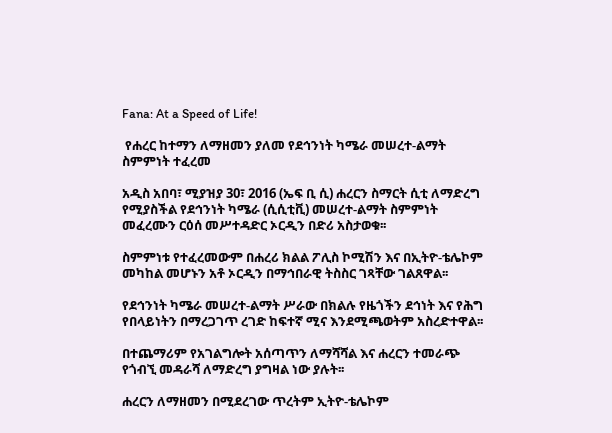Fana: At a Speed of Life!

 የሐረር ከተማን ለማዘመን ያለመ የደኅንነት ካሜራ መሠረተ-ልማት ስምምነት ተፈረመ

አዲስ አበባ፣ ሚያዝያ 30፣ 2016 (ኤፍ ቢ ሲ) ሐረርን ስማርት ሲቲ ለማድረግ የሚያስችል የደኅንነት ካሜራ (ሲሲቲቪ) መሠረተ-ልማት ስምምነት መፈረሙን ርዕሰ መሥተዳድር ኦርዲን በድሪ አስታወቁ፡፡

ስምምነቱ የተፈረመውም በሐረሪ ክልል ፖሊስ ኮሚሽን እና በኢትዮ-ቴሌኮም መካከል መሆኑን አቶ ኦርዲን በማኅበራዊ ትስስር ገጻቸው ገልጸዋል፡፡

የደኅንነት ካሜራ መሠረተ-ልማት ሥራው በክልሉ የዜጎችን ደኅነት እና የሕግ የበላይነትን በማረጋገጥ ረገድ ከፍተኛ ሚና እንደሚጫወትም አስረድተዋል፡፡

በተጨማሪም የአገልግሎት አሰጣጥን ለማሻሻል እና ሐረርን ተመራጭ የጎብኚ መዳራሻ ለማድረግ ያግዛል ነው ያሉት፡፡

ሐረርን ለማዘመን በሚደረገው ጥረትም ኢትዮ-ቴሌኮም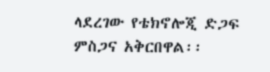ላደረገው የቴክኖሎጂ ድጋፍ ምስጋና አቅርበዋል፡፡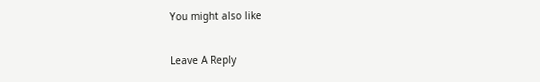You might also like

Leave A Reply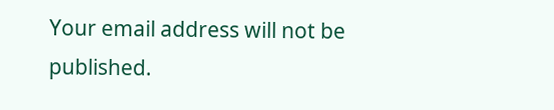Your email address will not be published.